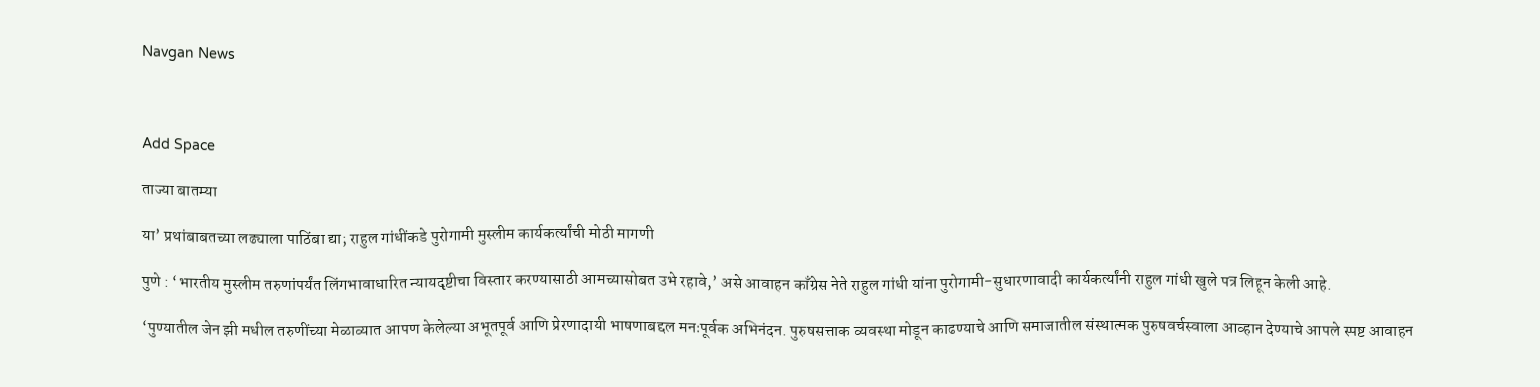Navgan News



Add Space

ताज्या बातम्या

या’ प्रथांबाबतच्या लढ्याला पाठिंबा द्या; राहुल गांधींकडे पुरोगामी मुस्लीम कार्यकर्त्यांची मोठी मागणी

पुणे : ‘भारतीय मुस्लीम तरुणांपर्यंत लिंगभावाधारित न्यायदृष्टीचा विस्तार करण्यासाठी आमच्यासोबत उभे रहावे,’ असे आवाहन काँग्रेस नेते राहुल गांधी यांना पुरोगामी-सुधारणावादी कार्यकर्त्यांनी राहुल गांधी खुले पत्र लिहून केली आहे.

‘पुण्यातील जेन झी मधील तरुणींच्या मेळाव्यात आपण केलेल्या अभूतपूर्व आणि प्रेरणादायी भाषणाबद्दल मनःपूर्वक अभिनंदन. पुरुषसत्ताक व्यवस्था मोडून काढण्याचे आणि समाजातील संस्थात्मक पुरुषवर्चस्वाला आव्हान देण्याचे आपले स्पष्ट आवाहन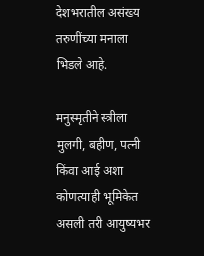देशभरातील असंख्य तरुणींच्या मनाला भिडले आहे.

मनुस्मृतीने स्त्रीला मुलगी, बहीण, पत्नी किंवा आई अशा कोणत्याही भूमिकेत असली तरी आयुष्यभर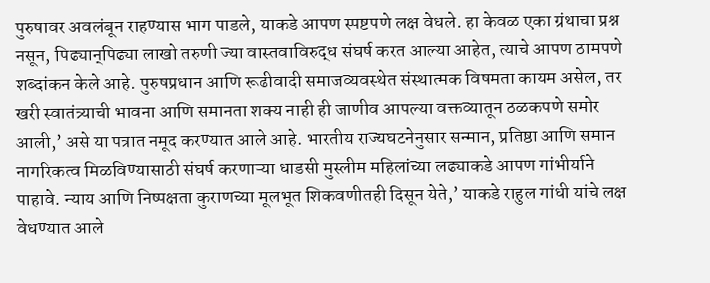पुरुषावर अवलंबून राहण्यास भाग पाडले, याकडे आपण स्पष्टपणे लक्ष वेधले. हा केवळ एका ग्रंथाचा प्रश्न नसून, पिढ्यान्‌पिढ्या लाखो तरुणी ज्या वास्तवाविरुद्ध संघर्ष करत आल्या आहेत, त्याचे आपण ठामपणे शब्दांकन केले आहे. पुरुषप्रधान आणि रूढीवादी समाजव्यवस्थेत संस्थात्मक विषमता कायम असेल, तर खरी स्वातंत्र्याची भावना आणि समानता शक्य नाही ही जाणीव आपल्या वक्तव्यातून ठळकपणे समोर आली,’ असे या पत्रात नमूद करण्यात आले आहे. भारतीय राज्यघटनेनुसार सन्मान, प्रतिष्ठा आणि समान नागरिकत्व मिळविण्यासाठी संघर्ष करणाऱ्या धाडसी मुस्लीम महिलांच्या लढ्याकडे आपण गांभीर्याने पाहावे. न्याय आणि निष्पक्षता कुराणच्या मूलभूत शिकवणीतही दिसून येते,’ याकडे राहुल गांधी यांचे लक्ष वेधण्यात आले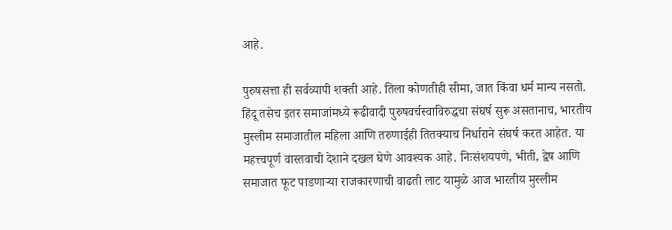आहे.

पुरुषसत्ता ही सर्वव्यापी शक्ती आहे. तिला कोणतीही सीमा, जात किंवा धर्म मान्य नसतो. हिंदू तसेच इतर समाजांमध्ये रूढीवादी पुरुषवर्चस्वाविरुद्धचा संघर्ष सुरू असतानाच, भारतीय मुस्लीम समाजातील महिला आणि तरुणाईही तितक्याच निर्धाराने संघर्ष करत आहेत. या महत्त्वपूर्ण वास्तवाची देशाने दखल घेणे आवश्यक आहे. निःसंशयपणे, भीती, द्वेष आणि समाजात फूट पाडणाऱ्या राजकारणाची वाढती लाट यामुळे आज भारतीय मुस्लीम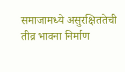समाजामध्ये असुरक्षिततेची तीव्र भावना निर्माण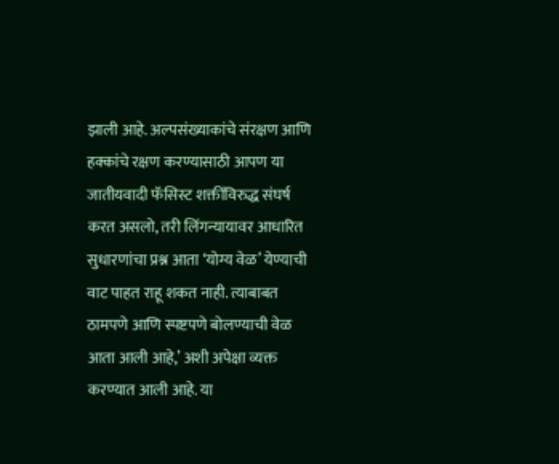झाली आहे. अल्पसंख्याकांचे संरक्षण आणि हक्कांचे रक्षण करण्यासाठी आपण या जातीयवादी फॅसिस्ट शक्तींविरुद्ध संघर्ष करत असलो, तरी लिंगन्यायावर आधारित सुधारणांचा प्रश्न आता ‘योग्य वेळ’ येण्याची वाट पाहत राहू शकत नाही. त्याबाबत ठामपणे आणि स्पष्टपणे बोलण्याची वेळ आता आली आहे,’ अशी अपेक्षा व्यक्त करण्यात आली आहे. या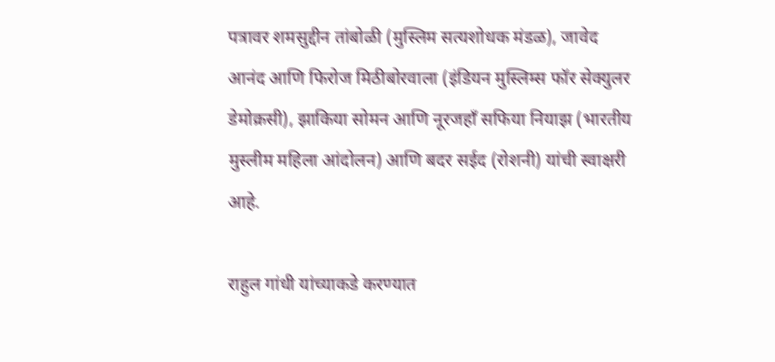पत्रावर शमसुद्दीन तांबोळी (मुस्लिम सत्यशोधक मंडळ), जावेद आनंद आणि फिरोज मिठीबोरवाला (इंडियन मुस्लिम्स फॉर सेक्युलर डेमोक्रसी), झाकिया सोमन आणि नूरजहाँ सफिया नियाझ (भारतीय मुस्लीम महिला आंदोलन) आणि बदर सईद (रोशनी) यांची स्वाक्षरी आहे.

राहुल गांधी यांच्याकडे करण्यात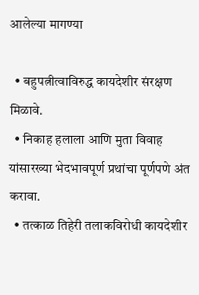आलेल्या मागण्या

  • बहुपत्नीत्वाविरुद्ध कायदेशीर संरक्षण मिळावे.
  • निकाह हलाला आणि मुता विवाह यांसारख्या भेदभावपूर्ण प्रथांचा पूर्णपणे अंत करावा.
  • तत्काळ तिहेरी तलाकविरोधी कायदेशीर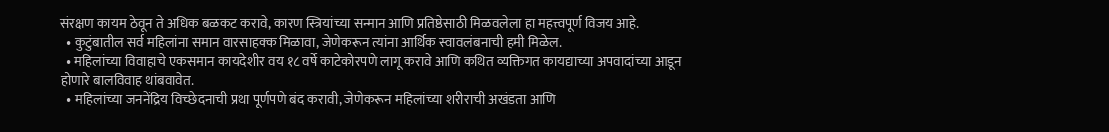संरक्षण कायम ठेवून ते अधिक बळकट करावे, कारण स्त्रियांच्या सन्मान आणि प्रतिष्ठेसाठी मिळवलेला हा महत्त्वपूर्ण विजय आहे.
  • कुटुंबातील सर्व महिलांना समान वारसाहक्क मिळावा, जेणेकरून त्यांना आर्थिक स्वावलंबनाची हमी मिळेल.
  • महिलांच्या विवाहाचे एकसमान कायदेशीर वय १८ वर्षे काटेकोरपणे लागू करावे आणि कथित व्यक्तिगत कायद्याच्या अपवादांच्या आडून होणारे बालविवाह थांबवावेत.
  • महिलांच्या जननेंद्रिय विच्छेदनाची प्रथा पूर्णपणे बंद करावी, जेणेकरून महिलांच्या शरीराची अखंडता आणि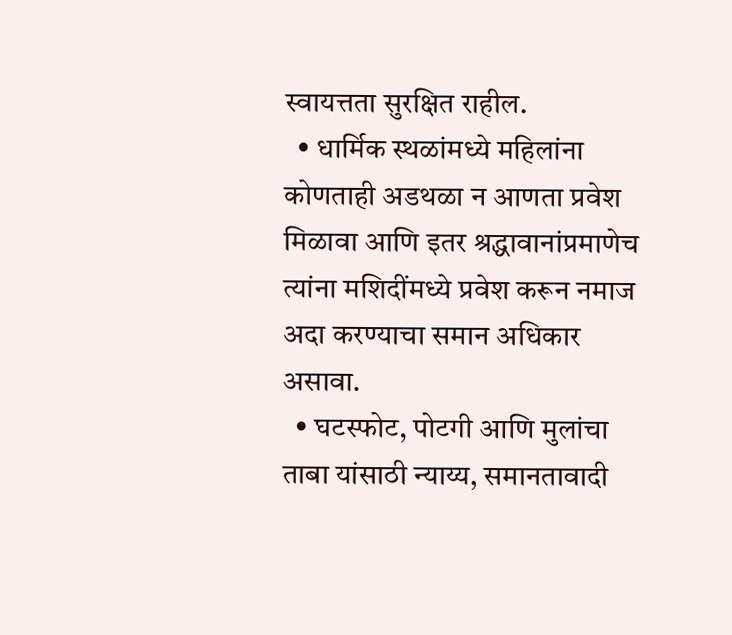स्वायत्तता सुरक्षित राहील.
  • धार्मिक स्थळांमध्ये महिलांना कोणताही अडथळा न आणता प्रवेश मिळावा आणि इतर श्रद्धावानांप्रमाणेच त्यांना मशिदींमध्ये प्रवेश करून नमाज अदा करण्याचा समान अधिकार असावा.
  • घटस्फोट, पोटगी आणि मुलांचा ताबा यांसाठी न्याय्य, समानतावादी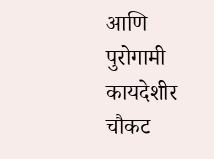आणि पुरोगामी कायदेशीर चौकट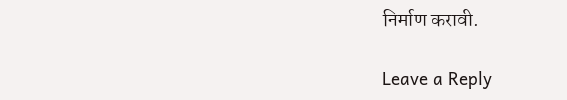निर्माण करावी.

Leave a Reply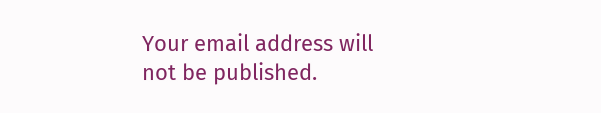Your email address will not be published.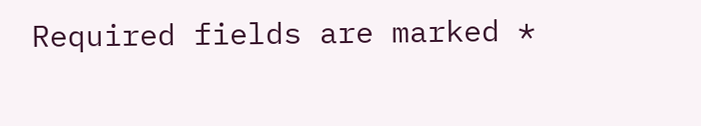Required fields are marked *